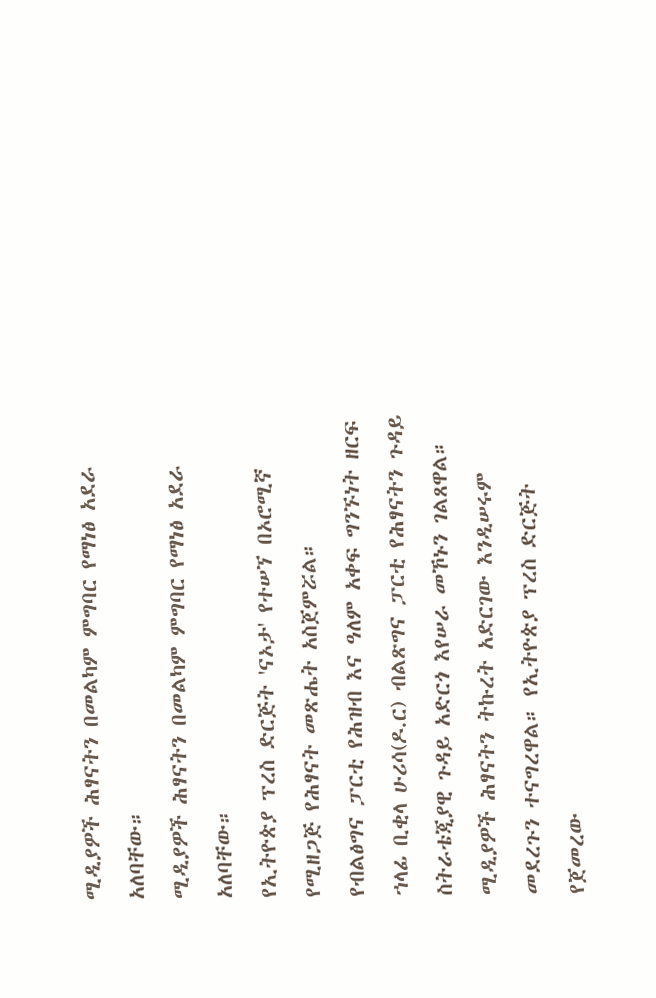ሚዲያዎች ሕፃናትን በመልካም ምግባር የማነፅ አደራ አለባቸው።
ሚዲያዎች ሕፃናትን በመልካም ምግባር የማነፅ አደራ አለባቸው።
የኢትዮጵያ ፕረስ ድርጅት 'ናኦታ' የተሠኘ በኦሮሚኛ የሚዘጋጅ የሕፃናት መጽሔት አስጀምሯል።
የብልፅግና ፓርቲ የሕዝብ እና ዓለም አቀፍ ግንኙነት ዘርፍ ኀላፊ ቢቂላ ሁሪሳ(ዶ.ር) ብልጽግና ፓርቲ የሕፃናትን ጉዳይ ስትራቴጂያዊ ጉዳይ አድርጎ እየሠራ መኾኑን ገልጸዋል። ሚዲያዎች ሕፃናትን ትኩረት አድርገው እንዲሠሩም መደረጉን ተናግረዋል። የኢትዮጵያ ፕረስ ድርጅት የጀመረው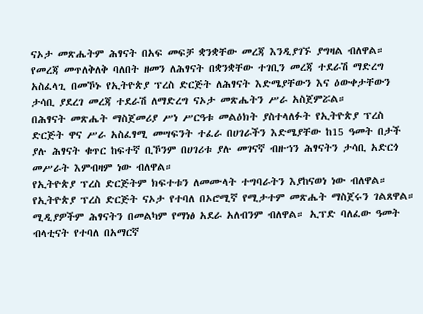ናኦታ መጽሔትም ሕፃናት በአፍ መፍቻ ቋንቋቸው መረጃ እንዲያገኙ ያግዛል ብለዋል።
የመረጃ መጥለቅለቅ ባለበት ዘመን ለሕፃናት በቋንቋቸው ተገቢን መረጃ ተደራሽ ማድረግ አስፈላጊ በመኾኑ የኢትዮጵያ ፕረስ ድርጅት ለሕፃናት እድሜያቸውን እና ዕውቀታቸውን ታሳቢ ያደረገ መረጃ ተደራሽ ለማድረግ ናኦታ መጽሔትን ሥራ አስጀምሯል።
በሕፃናት መጽሔት ማስጀመሪያ ሥነ ሥርዓቱ መልዕክት ያስተላለፉት የኢትዮጵያ ፕረስ ድርጅት ዋና ሥራ አስፈፃሚ መሣፍንት ተፈራ በሀገራችን እድሜያቸው ከ15 ዓመት በታች ያሉ ሕፃናት ቁጥር ከፍተኛ ቢኾንም በሀገሪቱ ያሉ መገናኛ ብዙኀን ሕፃናትን ታሳቢ አድርጎ መሥራት እምብዛም ነው ብለዋል።
የኢትዮጵያ ፕረስ ድርጅትም ክፍተቱን ለመሙላት ተግባራትን እያከናወነ ነው ብለዋል። የኢትዮጵያ ፕረስ ድርጅት ናኦታ የተባለ በኦሮሚኛ የሚታተም መጽሔት ማስጀሩን ገልጸዋል። ሚዲያዎችም ሕፃናትን በመልካም የማነፅ አደራ አለብንም ብለዋል። ኢፕድ ባለፈው ዓመት ብላቲናት የተባለ በአማርኛ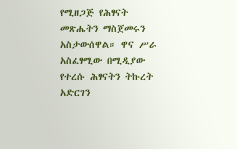የሚዘጋጅ የሕፃናት መጽሔትን ማስጀመሩን አስታውሰዋል። ዋና ሥራ አስፈፃሚው በሚዲያው የተረሱ ሕፃናትን ትኩረት አድርገን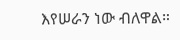እየሠራን ነው ብለዋል።